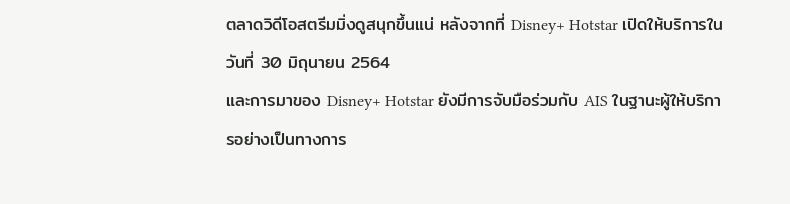ตลาดวิดีโอสตรีมมิ่งดูสนุกขึ้นแน่ หลังจากที่ Disney+ Hotstar เปิดให้บริการในวันที่ 30 มิถุนายน 2564
และการมาของ Disney+ Hotstar ยังมีการจับมือร่วมกับ AIS ในฐานะผู้ให้บริการอย่างเป็นทางการ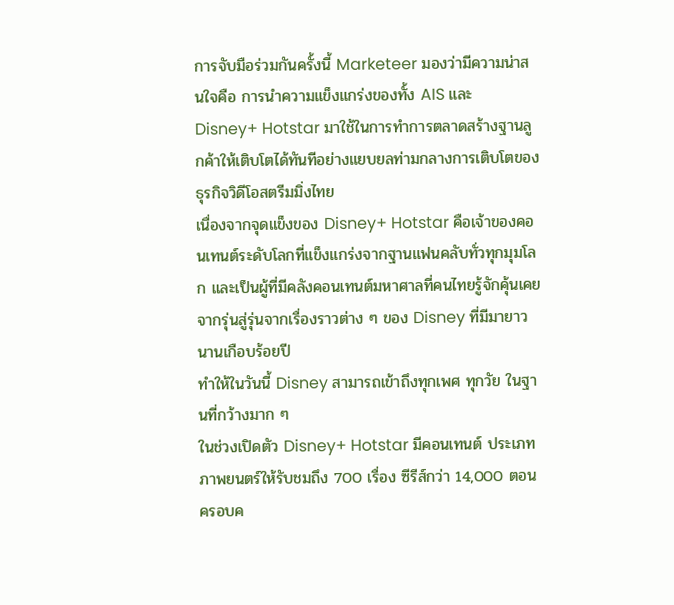การจับมือร่วมกันครั้งนี้ Marketeer มองว่ามีความน่าสนใจคือ การนำความแข็งแกร่งของทั้ง AIS และ Disney+ Hotstar มาใช้ในการทำการตลาดสร้างฐานลูกค้าให้เติบโตได้ทันทีอย่างแยบยลท่ามกลางการเติบโตของธุรกิจวิดีโอสตรีมมิ่งไทย
เนื่องจากจุดแข็งของ Disney+ Hotstar คือเจ้าของคอนเทนต์ระดับโลกที่แข็งแกร่งจากฐานแฟนคลับทั่วทุกมุมโลก และเป็นผู้ที่มีคลังคอนเทนต์มหาศาลที่คนไทยรู้จักคุ้นเคยจากรุ่นสู่รุ่นจากเรื่องราวต่าง ๆ ของ Disney ที่มีมายาวนานเกือบร้อยปี
ทำให้ในวันนี้ Disney สามารถเข้าถึงทุกเพศ ทุกวัย ในฐานที่กว้างมาก ๆ
ในช่วงเปิดตัว Disney+ Hotstar มีคอนเทนต์ ประเภทภาพยนตร์ให้รับชมถึง 700 เรื่อง ซีรีส์กว่า 14,000 ตอน ครอบค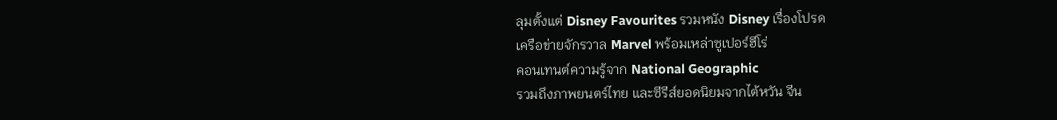ลุมตั้งแต่ Disney Favourites รวมหนัง Disney เรื่องโปรด
เครือข่ายจักรวาล Marvel พร้อมเหล่าซูเปอร์ฮีโร่
คอนเทนต์ความรู้จาก National Geographic
รวมถึงภาพยนตร์ไทย และซีรีส์ยอดนิยมจากไต้หวัน จีน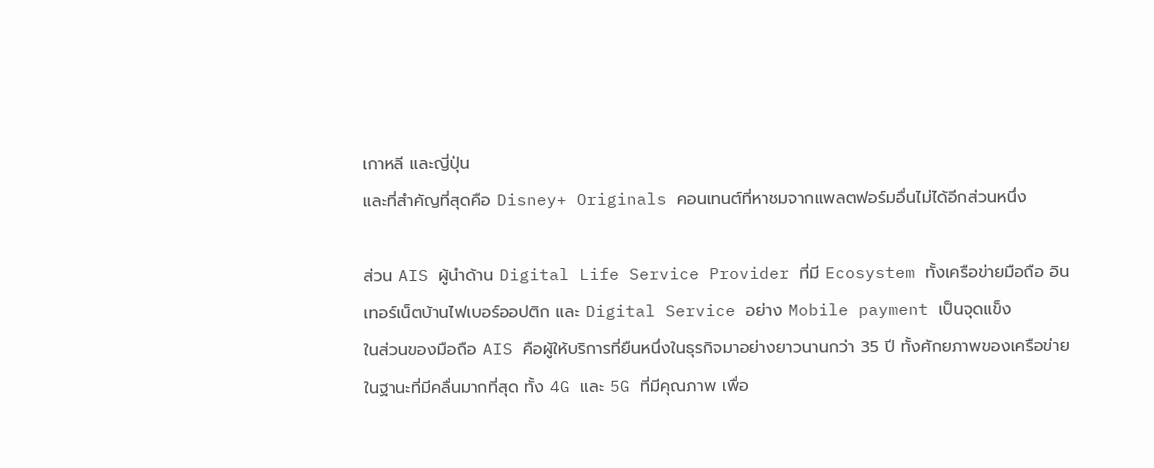เกาหลี และญี่ปุ่น
และที่สำคัญที่สุดคือ Disney+ Originals คอนเทนต์ที่หาชมจากแพลตฟอร์มอื่นไม่ได้อีกส่วนหนึ่ง

ส่วน AIS ผู้นำด้าน Digital Life Service Provider ที่มี Ecosystem ทั้งเครือข่ายมือถือ อินเทอร์เน็ตบ้านไฟเบอร์ออปติก และ Digital Service อย่าง Mobile payment เป็นจุดแข็ง
ในส่วนของมือถือ AIS คือผู้ให้บริการที่ยืนหนึ่งในธุรกิจมาอย่างยาวนานกว่า 35 ปี ทั้งศักยภาพของเครือข่าย ในฐานะที่มีคลื่นมากที่สุด ทั้ง 4G และ 5G ที่มีคุณภาพ เพื่อ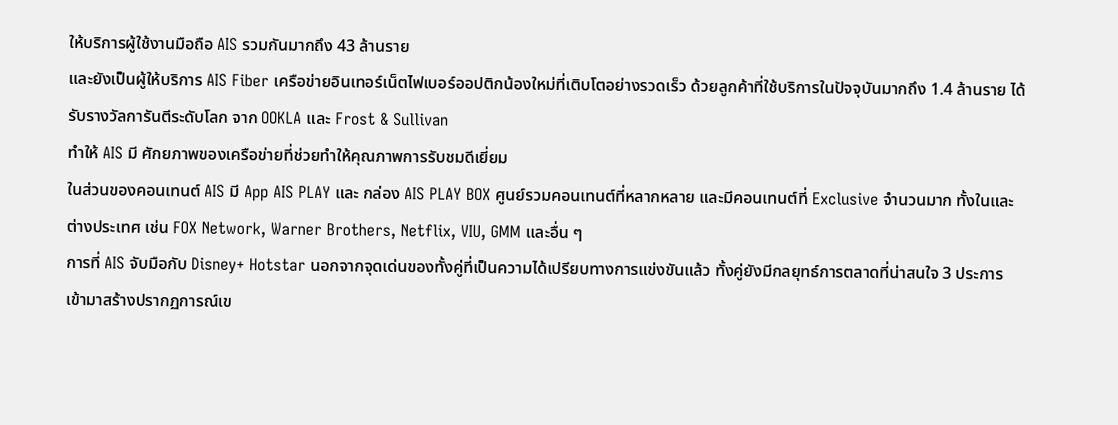ให้บริการผู้ใช้งานมือถือ AIS รวมกันมากถึง 43 ล้านราย
และยังเป็นผู้ให้บริการ AIS Fiber เครือข่ายอินเทอร์เน็ตไฟเบอร์ออปติกน้องใหม่ที่เติบโตอย่างรวดเร็ว ด้วยลูกค้าที่ใช้บริการในปัจจุบันมากถึง 1.4 ล้านราย ได้รับรางวัลการันตีระดับโลก จาก OOKLA และ Frost & Sullivan
ทำให้ AIS มี ศักยภาพของเครือข่ายที่ช่วยทำให้คุณภาพการรับชมดีเยี่ยม
ในส่วนของคอนเทนต์ AIS มี App AIS PLAY และ กล่อง AIS PLAY BOX ศูนย์รวมคอนเทนต์ที่หลากหลาย และมีคอนเทนต์ที่ Exclusive จำนวนมาก ทั้งในและต่างประเทศ เช่น FOX Network, Warner Brothers, Netflix, VIU, GMM และอื่น ๆ
การที่ AIS จับมือกับ Disney+ Hotstar นอกจากจุดเด่นของทั้งคู่ที่เป็นความได้เปรียบทางการแข่งขันแล้ว ทั้งคู่ยังมีกลยุทธ์การตลาดที่น่าสนใจ 3 ประการ เข้ามาสร้างปรากฏการณ์เข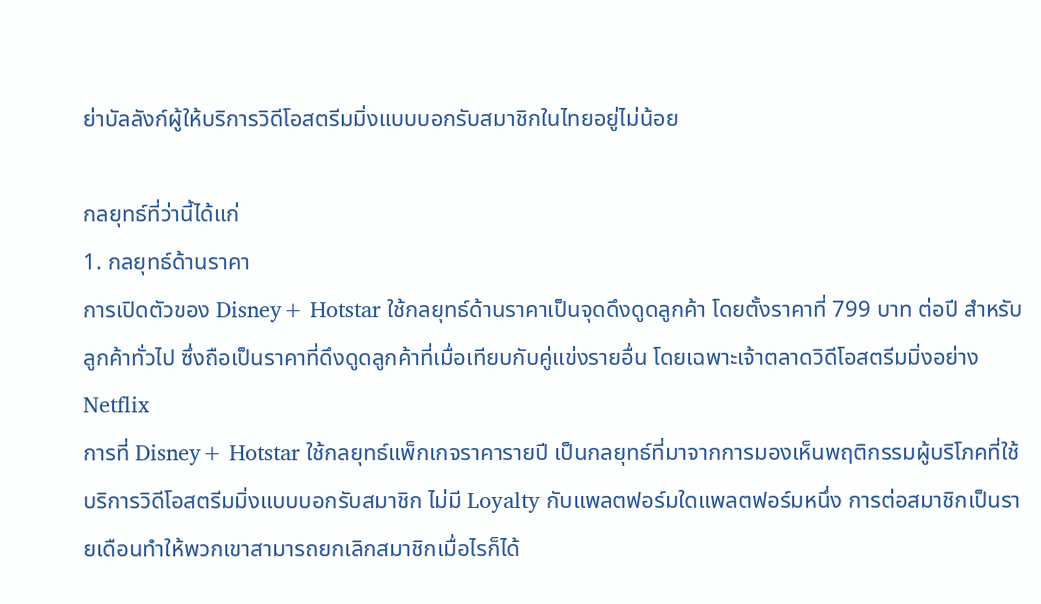ย่าบัลลังก์ผู้ให้บริการวิดีโอสตรีมมิ่งแบบบอกรับสมาชิกในไทยอยู่ไม่น้อย

กลยุทธ์ที่ว่านี้ได้แก่
1. กลยุทธ์ด้านราคา
การเปิดตัวของ Disney+ Hotstar ใช้กลยุทธ์ด้านราคาเป็นจุดดึงดูดลูกค้า โดยตั้งราคาที่ 799 บาท ต่อปี สำหรับลูกค้าทั่วไป ซึ่งถือเป็นราคาที่ดึงดูดลูกค้าที่เมื่อเทียบกับคู่แข่งรายอื่น โดยเฉพาะเจ้าตลาดวิดีโอสตรีมมิ่งอย่าง Netflix
การที่ Disney+ Hotstar ใช้กลยุทธ์แพ็กเกจราคารายปี เป็นกลยุทธ์ที่มาจากการมองเห็นพฤติกรรมผู้บริโภคที่ใช้บริการวิดีโอสตรีมมิ่งแบบบอกรับสมาชิก ไม่มี Loyalty กับแพลตฟอร์มใดแพลตฟอร์มหนึ่ง การต่อสมาชิกเป็นรายเดือนทำให้พวกเขาสามารถยกเลิกสมาชิกเมื่อไรก็ได้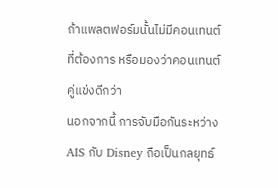ถ้าแพลตฟอร์มนั้นไม่มีคอนเทนต์ที่ต้องการ หรือมองว่าคอนเทนต์คู่แข่งดีกว่า
นอกจากนี้ การจับมือกันระหว่าง AIS กับ Disney ถือเป็นกลยุทธ์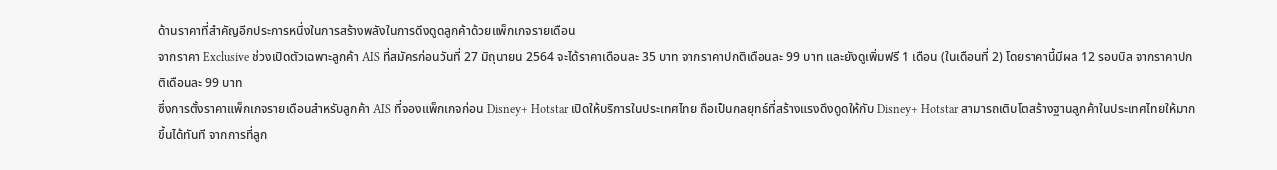ด้านราคาที่สำคัญอีกประการหนึ่งในการสร้างพลังในการดึงดูดลูกค้าด้วยแพ็กเกจรายเดือน
จากราคา Exclusive ช่วงเปิดตัวเฉพาะลูกค้า AIS ที่สมัครก่อนวันที่ 27 มิถุนายน 2564 จะได้ราคาเดือนละ 35 บาท จากราคาปกติเดือนละ 99 บาท และยังดูเพิ่มฟรี 1 เดือน (ในเดือนที่ 2) โดยราคานี้มีผล 12 รอบบิล จากราคาปกติเดือนละ 99 บาท
ซึ่งการตั้งราคาแพ็กเกจรายเดือนสำหรับลูกค้า AIS ที่จองแพ็กเกจก่อน Disney+ Hotstar เปิดให้บริการในประเทศไทย ถือเป็นกลยุทธ์ที่สร้างแรงดึงดูดให้กับ Disney+ Hotstar สามารถเติบโตสร้างฐานลูกค้าในประเทศไทยให้มากขึ้นได้ทันที จากการที่ลูก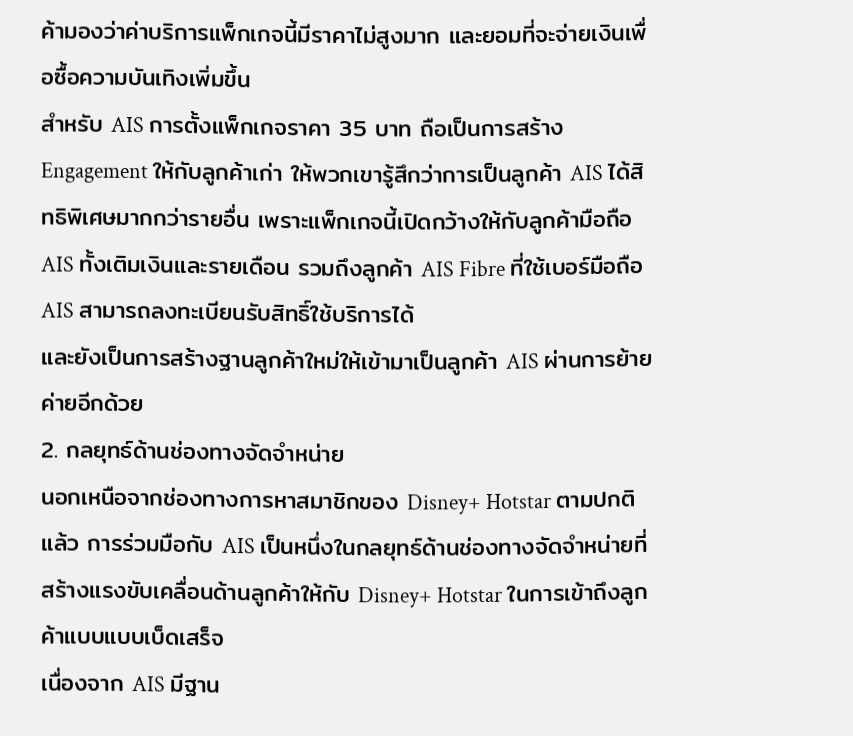ค้ามองว่าค่าบริการแพ็กเกจนี้มีราคาไม่สูงมาก และยอมที่จะจ่ายเงินเพื่อซื้อความบันเทิงเพิ่มขึ้น
สำหรับ AIS การตั้งแพ็กเกจราคา 35 บาท ถือเป็นการสร้าง Engagement ให้กับลูกค้าเก่า ให้พวกเขารู้สึกว่าการเป็นลูกค้า AIS ได้สิทธิพิเศษมากกว่ารายอื่น เพราะแพ็กเกจนี้เปิดกว้างให้กับลูกค้ามือถือ AIS ทั้งเติมเงินและรายเดือน รวมถึงลูกค้า AIS Fibre ที่ใช้เบอร์มือถือ AIS สามารถลงทะเบียนรับสิทธิ์ใช้บริการได้
และยังเป็นการสร้างฐานลูกค้าใหม่ให้เข้ามาเป็นลูกค้า AIS ผ่านการย้ายค่ายอีกด้วย
2. กลยุทธ์ด้านช่องทางจัดจำหน่าย
นอกเหนือจากช่องทางการหาสมาชิกของ Disney+ Hotstar ตามปกติแล้ว การร่วมมือกับ AIS เป็นหนึ่งในกลยุทธ์ด้านช่องทางจัดจำหน่ายที่สร้างแรงขับเคลื่อนด้านลูกค้าให้กับ Disney+ Hotstar ในการเข้าถึงลูกค้าแบบแบบเบ็ดเสร็จ
เนื่องจาก AIS มีฐาน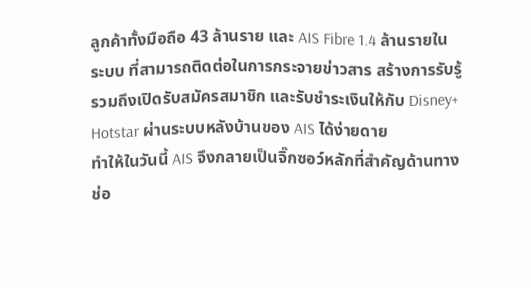ลูกค้าทั้งมือถือ 43 ล้านราย และ AIS Fibre 1.4 ล้านรายในระบบ ที่สามารถติดต่อในการกระจายข่าวสาร สร้างการรับรู้ รวมถึงเปิดรับสมัครสมาชิก และรับชำระเงินให้กับ Disney+ Hotstar ผ่านระบบหลังบ้านของ AIS ได้ง่ายดาย
ทำให้ในวันนี้ AIS จึงกลายเป็นจิ๊กซอว์หลักที่สำคัญด้านทางช่อ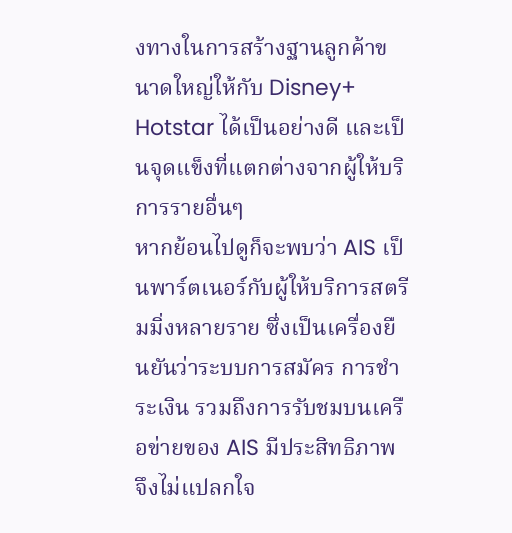งทางในการสร้างฐานลูกค้าขนาดใหญ่ให้กับ Disney+ Hotstar ได้เป็นอย่างดี และเป็นจุดแข็งที่แตกต่างจากผู้ให้บริการรายอื่นๆ
หากย้อนไปดูก็จะพบว่า AIS เป็นพาร์ตเนอร์กับผู้ให้บริการสตรีมมิ่งหลายราย ซึ่งเป็นเครื่องยืนยันว่าระบบการสมัคร การชำระเงิน รวมถึงการรับชมบนเครือข่ายของ AIS มีประสิทธิภาพ จึงไม่แปลกใจ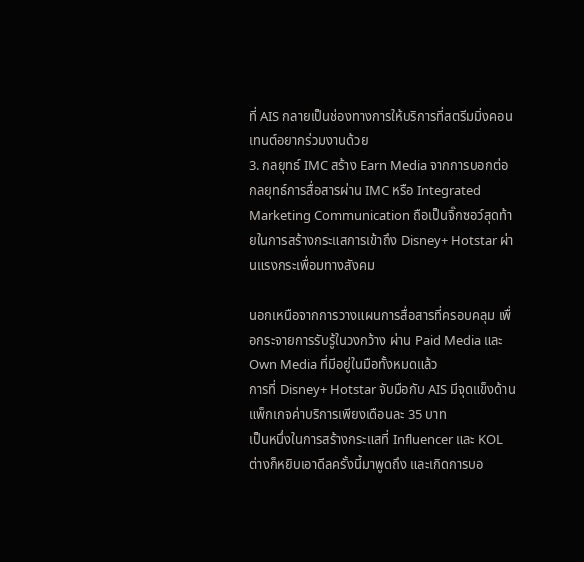ที่ AIS กลายเป็นช่องทางการให้บริการที่สตรีมมิ่งคอนเทนต์อยากร่วมงานด้วย
3. กลยุทธ์ IMC สร้าง Earn Media จากการบอกต่อ
กลยุทธ์การสื่อสารผ่าน IMC หรือ Integrated Marketing Communication ถือเป็นจิ๊กซอว์สุดท้ายในการสร้างกระแสการเข้าถึง Disney+ Hotstar ผ่านแรงกระเพื่อมทางสังคม

นอกเหนือจากการวางแผนการสื่อสารที่ครอบคลุม เพื่อกระจายการรับรู้ในวงกว้าง ผ่าน Paid Media และ Own Media ที่มีอยู่ในมือทั้งหมดแล้ว
การที่ Disney+ Hotstar จับมือกับ AIS มีจุดแข็งด้านแพ็กเกจค่าบริการเพียงเดือนละ 35 บาท
เป็นหนึ่งในการสร้างกระแสที่ Influencer และ KOL ต่างก็หยิบเอาดีลครั้งนี้มาพูดถึง และเกิดการบอ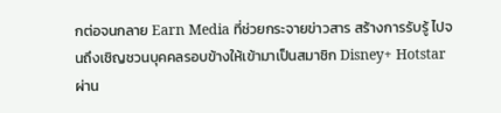กต่อจนกลาย Earn Media ที่ช่วยกระจายข่าวสาร สร้างการรับรู้ ไปจนถึงเชิญชวนบุคคลรอบข้างให้เข้ามาเป็นสมาชิก Disney+ Hotstar ผ่าน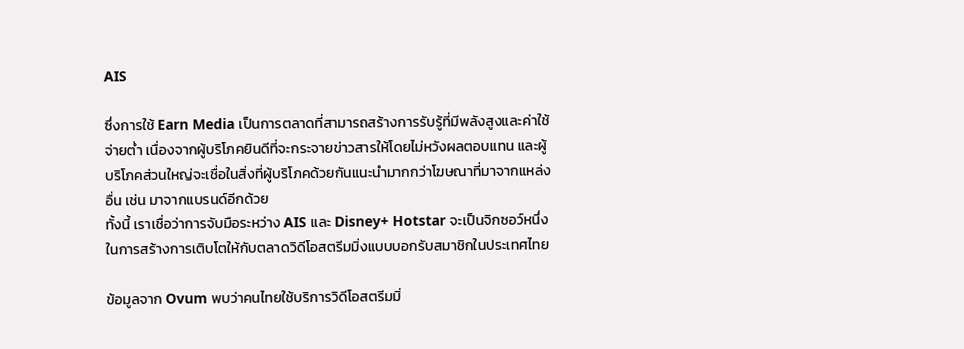AIS

ซึ่งการใช้ Earn Media เป็นการตลาดที่สามารถสร้างการรับรู้ที่มีพลังสูงและค่าใช้จ่ายต่ำ เนื่องจากผู้บริโภคยินดีที่จะกระจายข่าวสารให้โดยไม่หวังผลตอบแทน และผู้บริโภคส่วนใหญ่จะเชื่อในสิ่งที่ผู้บริโภคด้วยกันแนะนำมากกว่าโฆษณาที่มาจากแหล่งอื่น เช่น มาจากแบรนด์อีกด้วย
ทั้งนี้ เราเชื่อว่าการจับมือระหว่าง AIS และ Disney+ Hotstar จะเป็นจิกซอว์หนึ่งในการสร้างการเติบโตให้กับตลาดวิดีโอสตรีมมิ่งแบบบอกรับสมาชิกในประเทศไทย

ข้อมูลจาก Ovum พบว่าคนไทยใช้บริการวิดีโอสตรีมมิ่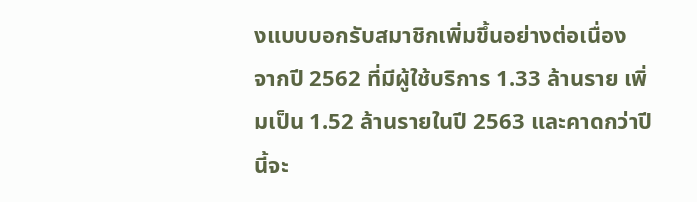งแบบบอกรับสมาชิกเพิ่มขึ้นอย่างต่อเนื่อง
จากปี 2562 ที่มีผู้ใช้บริการ 1.33 ล้านราย เพิ่มเป็น 1.52 ล้านรายในปี 2563 และคาดกว่าปีนี้จะ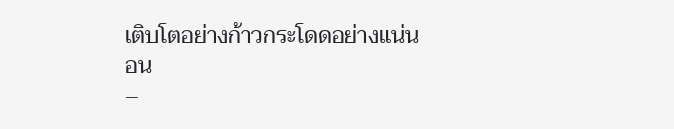เติบโตอย่างก้าวกระโดดอย่างแน่นอน
–